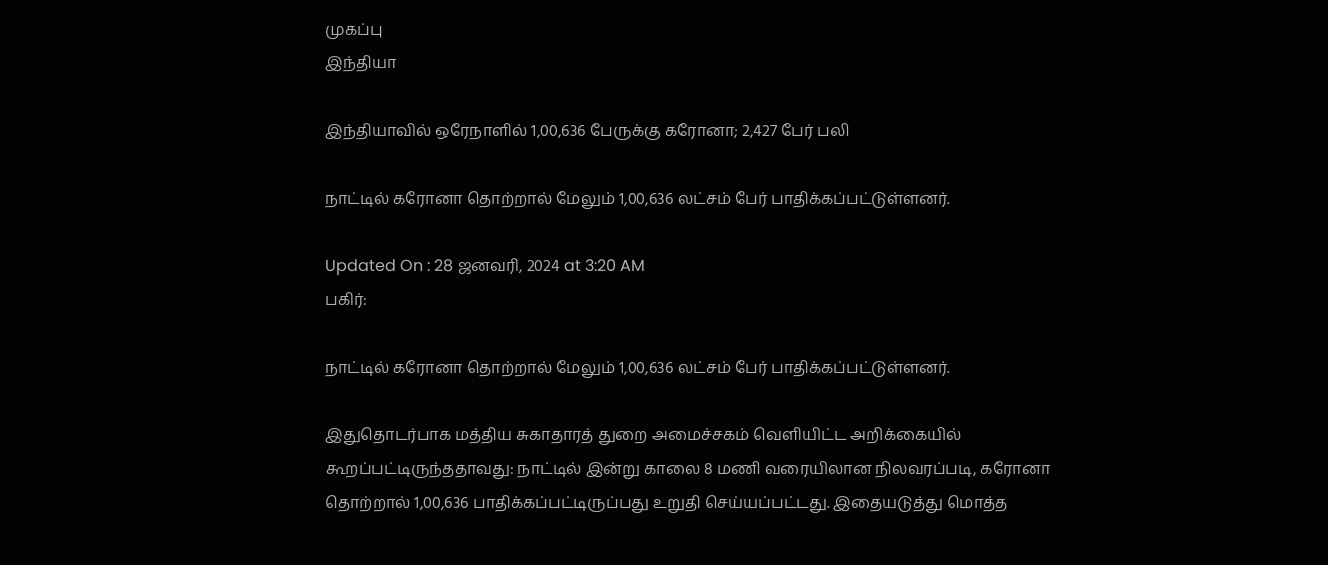முகப்பு
இந்தியா

இந்தியாவில் ஒரேநாளில் 1,00,636 பேருக்கு கரோனா; 2,427 பேர் பலி

நாட்டில் கரோனா தொற்றால் மேலும் 1,00,636 லட்சம் பேர் பாதிக்கப்பட்டுள்ளனர்.

Updated On : 28 ஜனவரி, 2024 at 3:20 AM
பகிர்:

நாட்டில் கரோனா தொற்றால் மேலும் 1,00,636 லட்சம் பேர் பாதிக்கப்பட்டுள்ளனர்.

இதுதொடர்பாக மத்திய சுகாதாரத் துறை அமைச்சகம் வெளியிட்ட அறிக்கையில் கூறப்பட்டிருந்ததாவது: நாட்டில் இன்று காலை 8 மணி வரையிலான நிலவரப்படி, கரோனா தொற்றால் 1,00,636 பாதிக்கப்பட்டிருப்பது உறுதி செய்யப்பட்டது. இதையடுத்து மொத்த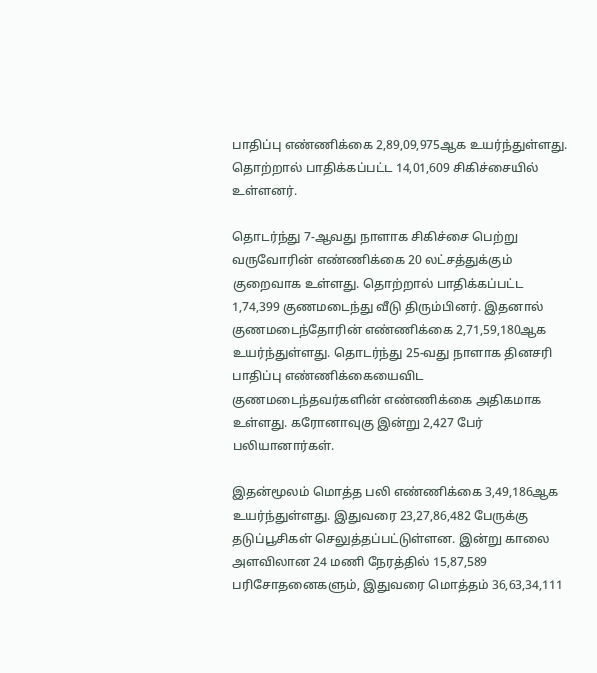பாதிப்பு எண்ணிக்கை 2,89,09,975ஆக உயர்ந்துள்ளது. தொற்றால் பாதிக்கப்பட்ட 14,01,609 சிகிச்சையில் உள்ளனர்.

தொடர்ந்து 7-ஆவது நாளாக சிகிச்சை பெற்று வருவோரின் எண்ணிக்கை 20 லட்சத்துக்கும் குறைவாக உள்ளது. தொற்றால் பாதிக்கப்பட்ட 1,74,399 குணமடைந்து வீடு திரும்பினர். இதனால் குணமடைந்தோரின் எண்ணிக்கை 2,71,59,180ஆக உயர்ந்துள்ளது. தொடர்ந்து 25-வது நாளாக தினசரி பாதிப்பு எண்ணிக்கையைவிட குணமடைந்தவர்களின் எண்ணிக்கை அதிகமாக உள்ளது. கரோனாவுகு இன்று 2,427 பேர் பலியானார்கள்.

இதன்மூலம் மொத்த பலி எண்ணிக்கை 3,49,186ஆக உயர்ந்துள்ளது. இதுவரை 23,27,86,482 பேருக்கு தடுப்பூசிகள் செலுத்தப்பட்டுள்ளன. இன்று காலை அளவிலான 24 மணி நேரத்தில் 15,87,589 பரிசோதனைகளும், இதுவரை மொத்தம் 36,63,34,111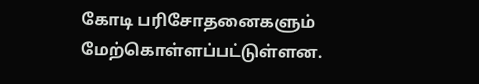கோடி பரிசோதனைகளும் மேற்கொள்ளப்பட்டுள்ளன.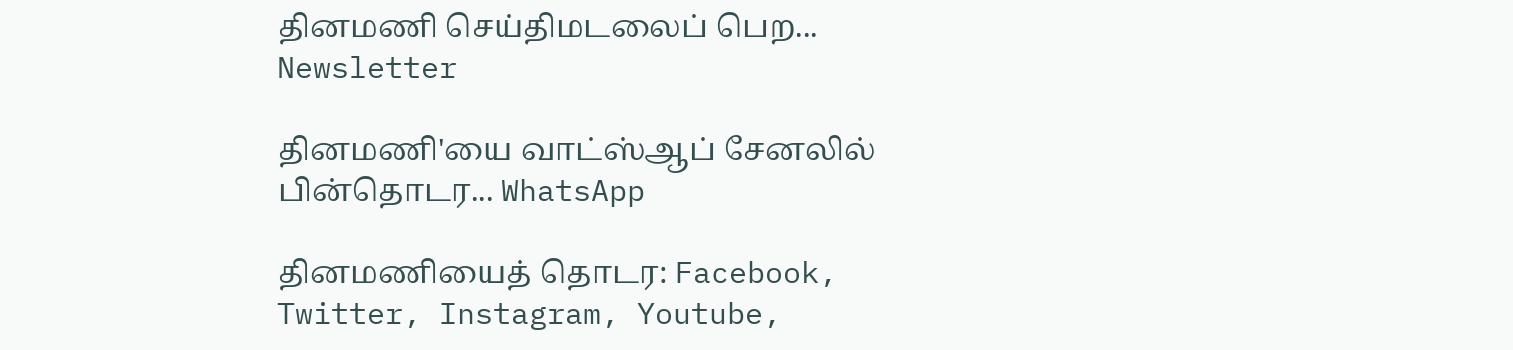தினமணி செய்திமடலைப் பெற... Newsletter

தினமணி'யை வாட்ஸ்ஆப் சேனலில் பின்தொடர... WhatsApp

தினமணியைத் தொடர: Facebook, Twitter, Instagram, Youtube,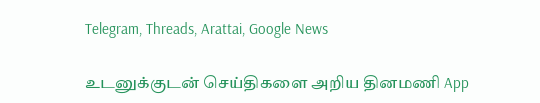Telegram, Threads, Arattai, Google News

உடனுக்குடன் செய்திகளை அறிய தினமணி App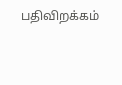பதிவிறக்கம்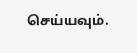செய்யவும்.